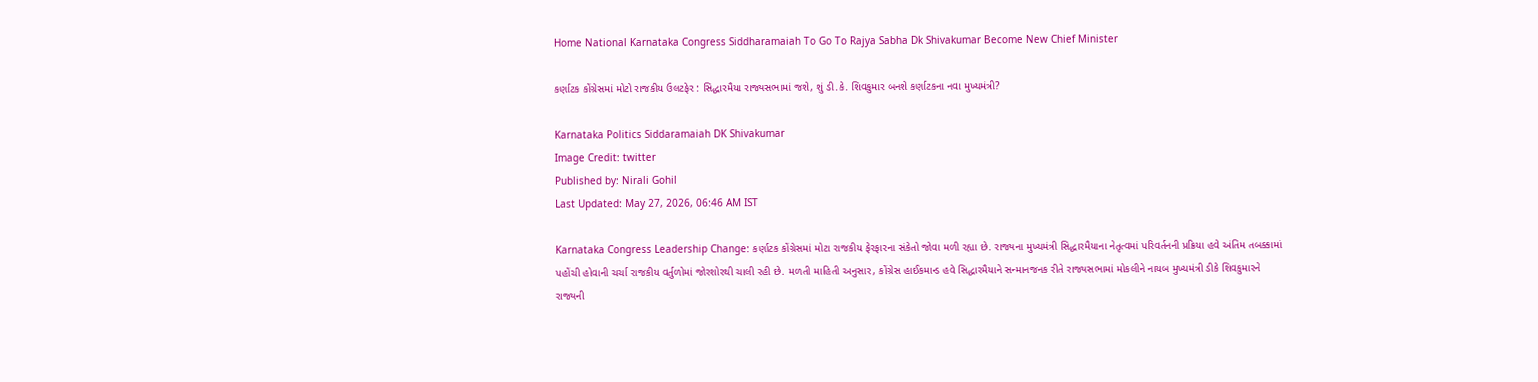Home National Karnataka Congress Siddharamaiah To Go To Rajya Sabha Dk Shivakumar Become New Chief Minister

કર્ણાટક કોંગ્રેસમાં મોટો રાજકીય ઉલટફેર : સિદ્ધારમૈયા રાજ્યસભામાં જશે, શું ડી.કે. શિવકુમાર બનશે કર્ણાટકના નવા મુખ્યમંત્રી?

Karnataka Politics Siddaramaiah DK Shivakumar
Image Credit: twitter
Published by: Nirali Gohil
Last Updated: May 27, 2026, 06:46 AM IST

Karnataka Congress Leadership Change: કર્ણાટક કોંગ્રેસમાં મોટા રાજકીય ફેરફારના સંકેતો જોવા મળી રહ્યા છે. રાજ્યના મુખ્યમંત્રી સિદ્ધારમૈયાના નેતૃત્વમાં પરિવર્તનની પ્રક્રિયા હવે અંતિમ તબક્કામાં પહોંચી હોવાની ચર્ચા રાજકીય વર્તુળોમાં જોરશોરથી ચાલી રહી છે. મળતી માહિતી અનુસાર, કોંગ્રેસ હાઈકમાન્ડ હવે સિદ્ધારમૈયાને સન્માનજનક રીતે રાજ્યસભામાં મોકલીને નાયબ મુખ્યમંત્રી ડીકે શિવકુમારને રાજ્યની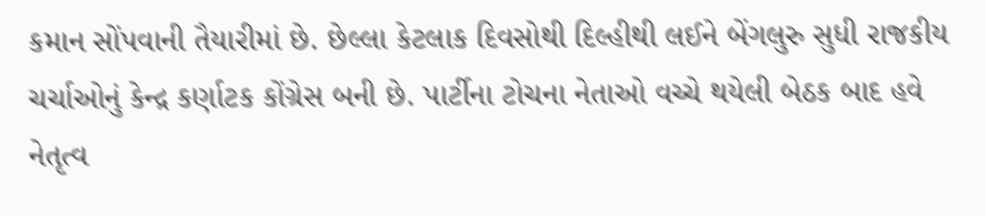કમાન સોંપવાની તૈયારીમાં છે. છેલ્લા કેટલાક દિવસોથી દિલ્હીથી લઈને બેંગલુરુ સુધી રાજકીય ચર્ચાઓનું કેન્દ્ર કર્ણાટક કોંગ્રેસ બની છે. પાર્ટીના ટોચના નેતાઓ વચ્ચે થયેલી બેઠક બાદ હવે નેતૃત્વ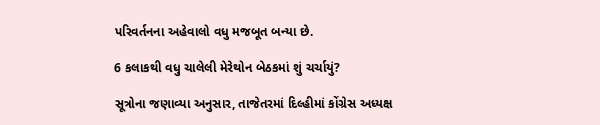પરિવર્તનના અહેવાલો વધુ મજબૂત બન્યા છે.

6 કલાકથી વધુ ચાલેલી મેરેથોન બેઠકમાં શું ચર્ચાયું?

સૂત્રોના જણાવ્યા અનુસાર, તાજેતરમાં દિલ્હીમાં કોંગ્રેસ અધ્યક્ષ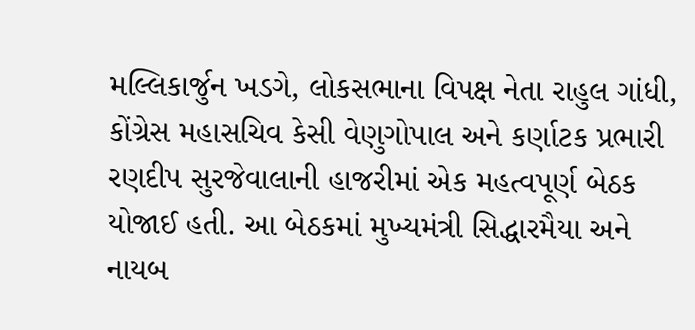મલ્લિકાર્જુન ખડગે, લોકસભાના વિપક્ષ નેતા રાહુલ ગાંધી, કોંગ્રેસ મહાસચિવ કેસી વેણુગોપાલ અને કર્ણાટક પ્રભારી રણદીપ સુરજેવાલાની હાજરીમાં એક મહત્વપૂર્ણ બેઠક યોજાઈ હતી. આ બેઠકમાં મુખ્યમંત્રી સિદ્ધારમૈયા અને નાયબ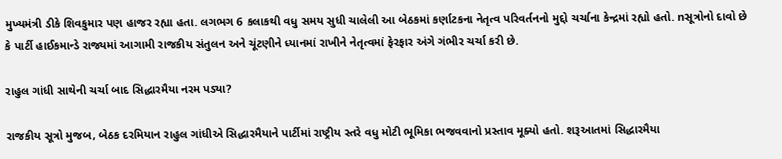મુખ્યમંત્રી ડીકે શિવકુમાર પણ હાજર રહ્યા હતા. લગભગ 6 કલાકથી વધુ સમય સુધી ચાલેલી આ બેઠકમાં કર્ણાટકના નેતૃત્વ પરિવર્તનનો મુદ્દો ચર્ચાના કેન્દ્રમાં રહ્યો હતો. nસૂત્રોનો દાવો છે કે પાર્ટી હાઈકમાન્ડે રાજ્યમાં આગામી રાજકીય સંતુલન અને ચૂંટણીને ધ્યાનમાં રાખીને નેતૃત્વમાં ફેરફાર અંગે ગંભીર ચર્ચા કરી છે.

રાહુલ ગાંધી સાથેની ચર્ચા બાદ સિદ્ધારમૈયા નરમ પડ્યા?

રાજકીય સૂત્રો મુજબ, બેઠક દરમિયાન રાહુલ ગાંધીએ સિદ્ધારમૈયાને પાર્ટીમાં રાષ્ટ્રીય સ્તરે વધુ મોટી ભૂમિકા ભજવવાનો પ્રસ્તાવ મૂક્યો હતો. શરૂઆતમાં સિદ્ધારમૈયા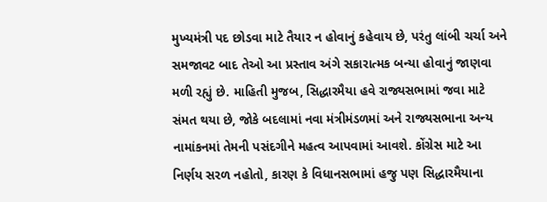મુખ્યમંત્રી પદ છોડવા માટે તૈયાર ન હોવાનું કહેવાય છે, પરંતુ લાંબી ચર્ચા અને સમજાવટ બાદ તેઓ આ પ્રસ્તાવ અંગે સકારાત્મક બન્યા હોવાનું જાણવા મળી રહ્યું છે. માહિતી મુજબ, સિદ્ધારમૈયા હવે રાજ્યસભામાં જવા માટે સંમત થયા છે, જોકે બદલામાં નવા મંત્રીમંડળમાં અને રાજ્યસભાના અન્ય નામાંકનમાં તેમની પસંદગીને મહત્વ આપવામાં આવશે. કોંગ્રેસ માટે આ નિર્ણય સરળ નહોતો, કારણ કે વિધાનસભામાં હજુ પણ સિદ્ધારમૈયાના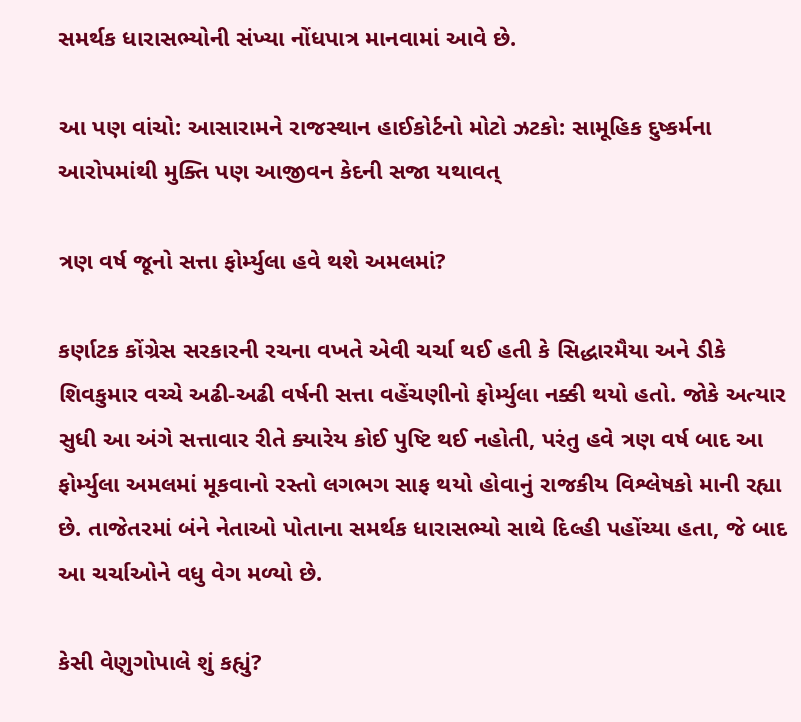સમર્થક ધારાસભ્યોની સંખ્યા નોંધપાત્ર માનવામાં આવે છે.

આ પણ વાંચો: આસારામને રાજસ્થાન હાઈકોર્ટનો મોટો ઝટકો: સામૂહિક દુષ્કર્મના આરોપમાંથી મુક્તિ પણ આજીવન કેદની સજા યથાવત્

ત્રણ વર્ષ જૂનો સત્તા ફોર્મ્યુલા હવે થશે અમલમાં?

કર્ણાટક કોંગ્રેસ સરકારની રચના વખતે એવી ચર્ચા થઈ હતી કે સિદ્ધારમૈયા અને ડીકે શિવકુમાર વચ્ચે અઢી-અઢી વર્ષની સત્તા વહેંચણીનો ફોર્મ્યુલા નક્કી થયો હતો. જોકે અત્યાર સુધી આ અંગે સત્તાવાર રીતે ક્યારેય કોઈ પુષ્ટિ થઈ નહોતી, પરંતુ હવે ત્રણ વર્ષ બાદ આ ફોર્મ્યુલા અમલમાં મૂકવાનો રસ્તો લગભગ સાફ થયો હોવાનું રાજકીય વિશ્લેષકો માની રહ્યા છે. તાજેતરમાં બંને નેતાઓ પોતાના સમર્થક ધારાસભ્યો સાથે દિલ્હી પહોંચ્યા હતા, જે બાદ આ ચર્ચાઓને વધુ વેગ મળ્યો છે.

કેસી વેણુગોપાલે શું કહ્યું?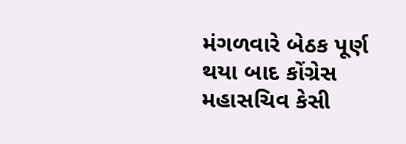મંગળવારે બેઠક પૂર્ણ થયા બાદ કોંગ્રેસ મહાસચિવ કેસી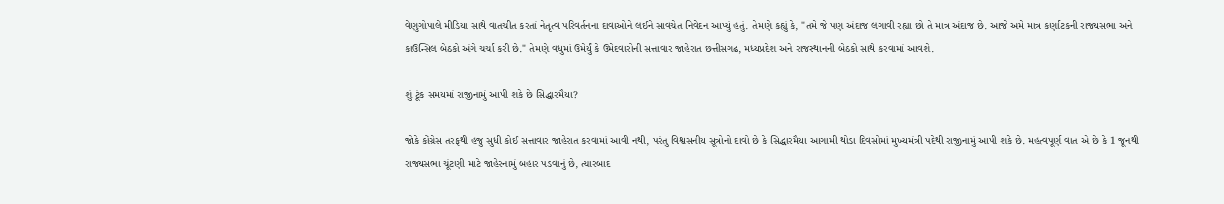વેણુગોપાલે મીડિયા સાથે વાતચીત કરતાં નેતૃત્વ પરિવર્તનના દાવાઓને લઈને સાવચેત નિવેદન આપ્યું હતું. તેમણે કહ્યું કે, "તમે જે પણ અંદાજ લગાવી રહ્યા છો તે માત્ર અંદાજ છે. આજે અમે માત્ર કર્ણાટકની રાજ્યસભા અને કાઉન્સિલ બેઠકો અંગે ચર્ચા કરી છે." તેમણે વધુમાં ઉમેર્યું કે ઉમેદવારોની સત્તાવાર જાહેરાત છત્તીસગઢ, મધ્યપ્રદેશ અને રાજસ્થાનની બેઠકો સાથે કરવામાં આવશે.

શું ટૂંક સમયમાં રાજીનામું આપી શકે છે સિદ્ધારમૈયા?

જોકે કોંગ્રેસ તરફથી હજુ સુધી કોઈ સત્તાવાર જાહેરાત કરવામાં આવી નથી, પરંતુ વિશ્વસનીય સૂત્રોનો દાવો છે કે સિદ્ધારમૈયા આગામી થોડા દિવસોમાં મુખ્યમંત્રી પદેથી રાજીનામું આપી શકે છે. મહત્વપૂર્ણ વાત એ છે કે 1 જૂનથી રાજ્યસભા ચૂંટણી માટે જાહેરનામું બહાર પડવાનું છે, ત્યારબાદ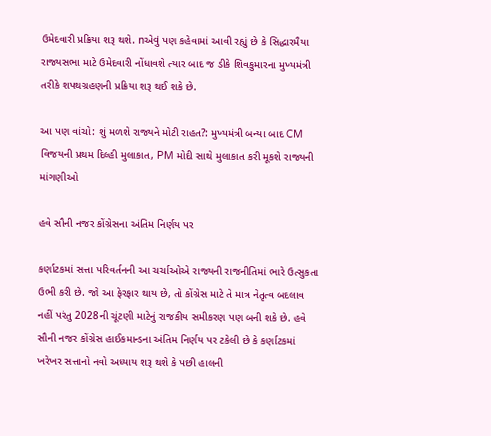ઉમેદવારી પ્રક્રિયા શરૂ થશે. nએવું પણ કહેવામાં આવી રહ્યું છે કે સિદ્ધારમૈયા રાજ્યસભા માટે ઉમેદવારી નોંધાવશે ત્યાર બાદ જ ડીકે શિવકુમારના મુખ્યમંત્રી તરીકે શપથગ્રહણની પ્રક્રિયા શરૂ થઈ શકે છે.

આ પણ વાંચો: શું મળશે રાજ્યને મોટી રાહત?: મુખ્યમંત્રી બન્યા બાદ CM વિજયની પ્રથમ દિલ્હી મુલાકાત, PM મોદી સાથે મુલાકાત કરી મૂકશે રાજ્યની માંગણીઓ

હવે સૌની નજર કોંગ્રેસના અંતિમ નિર્ણય પર

કર્ણાટકમાં સત્તા પરિવર્તનની આ ચર્ચાઓએ રાજ્યની રાજનીતિમાં ભારે ઉત્સુકતા ઉભી કરી છે. જો આ ફેરફાર થાય છે, તો કોંગ્રેસ માટે તે માત્ર નેતૃત્વ બદલાવ નહીં પરંતુ 2028ની ચૂંટણી માટેનું રાજકીય સમીકરણ પણ બની શકે છે. હવે સૌની નજર કોંગ્રેસ હાઈકમાન્ડના અંતિમ નિર્ણય પર ટકેલી છે કે કર્ણાટકમાં ખરેખર સત્તાનો નવો અધ્યાય શરૂ થશે કે પછી હાલની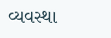વ્યવસ્થા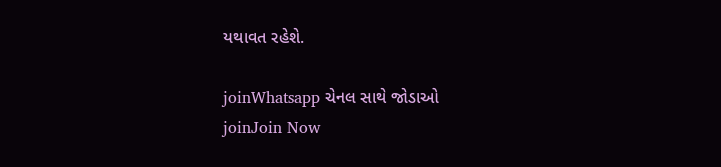યથાવત રહેશે.

joinWhatsapp ચેનલ સાથે જોડાઓ
joinJoin Now